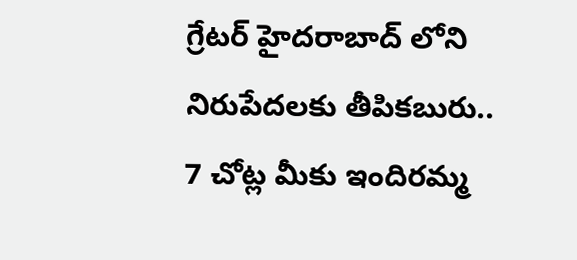గ్రేటర్ హైదరాబాద్ లోని నిరుపేదలకు తీపికబురు.. 7 చోట్ల మీకు ఇందిరమ్మ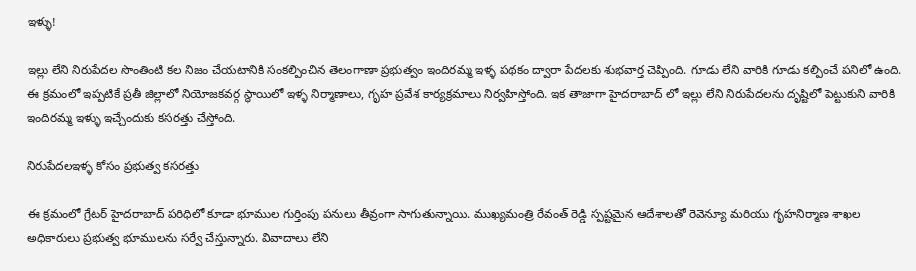ఇళ్ళు!

ఇల్లు లేని నిరుపేదల సొంతింటి కల నిజం చేయటానికి సంకల్పించిన తెలంగాణా ప్రభుత్వం ఇందిరమ్మ ఇళ్ళ పథకం ద్వారా పేదలకు శుభవార్త చెప్పింది. గూడు లేని వారికి గూడు కల్పించే పనిలో ఉంది. ఈ క్రమంలో ఇప్పటికే ప్రతీ జిల్లాలో నియోజకవర్గ స్థాయిలో ఇళ్ళ నిర్మాణాలు, గృహ ప్రవేశ కార్యక్రమాలు నిర్వహిస్తోంది. ఇక తాజాగా హైదరాబాద్ లో ఇల్లు లేని నిరుపేదలను దృష్టిలో పెట్టుకుని వారికి ఇందిరమ్మ ఇళ్ళు ఇచ్చేందుకు కసరత్తు చేస్తోంది.

నిరుపేదలఇళ్ళ కోసం ప్రభుత్వ కసరత్తు

ఈ క్రమంలో గ్రేటర్ హైదరాబాద్ పరిధిలో కూడా భూముల గుర్తింపు పనులు తీవ్రంగా సాగుతున్నాయి. ముఖ్యమంత్రి రేవంత్ రెడ్డి స్పష్టమైన ఆదేశాలతో రెవెన్యూ మరియు గృహనిర్మాణ శాఖల అధికారులు ప్రభుత్వ భూములను సర్వే చేస్తున్నారు. వివాదాలు లేని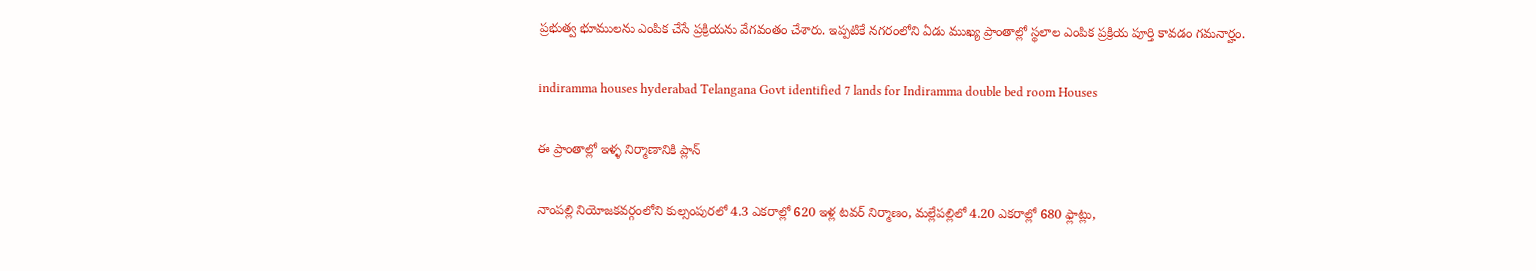ప్రభుత్వ భూములను ఎంపిక చేసే ప్రక్రియను వేగవంతం చేశారు. ఇప్పటికే నగరంలోని ఏడు ముఖ్య ప్రాంతాల్లో స్థలాల ఎంపిక ప్రక్రియ పూర్తి కావడం గమనార్హం.

indiramma houses hyderabad Telangana Govt identified 7 lands for Indiramma double bed room Houses

ఈ ప్రాంతాల్లో ఇళ్ళ నిర్మాణానికి ప్లాన్

నాంపల్లి నియోజకవర్గంలోని కుల్సంపురలో 4.3 ఎకరాల్లో 620 ఇళ్ల టవర్ నిర్మాణం, మల్లేపల్లిలో 4.20 ఎకరాల్లో 680 ఫ్లాట్లు,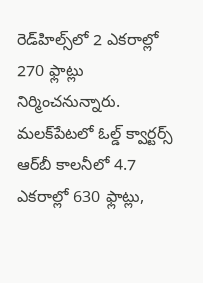రెడ్‌హిల్స్‌లో 2 ఎకరాల్లో 270 ఫ్లాట్లు నిర్మించనున్నారు. మలక్‌పేటలో ఓల్డ్ క్వార్టర్స్ ఆర్‌‌బీ కాలనీలో 4.7 ఎకరాల్లో 630 ఫ్లాట్లు,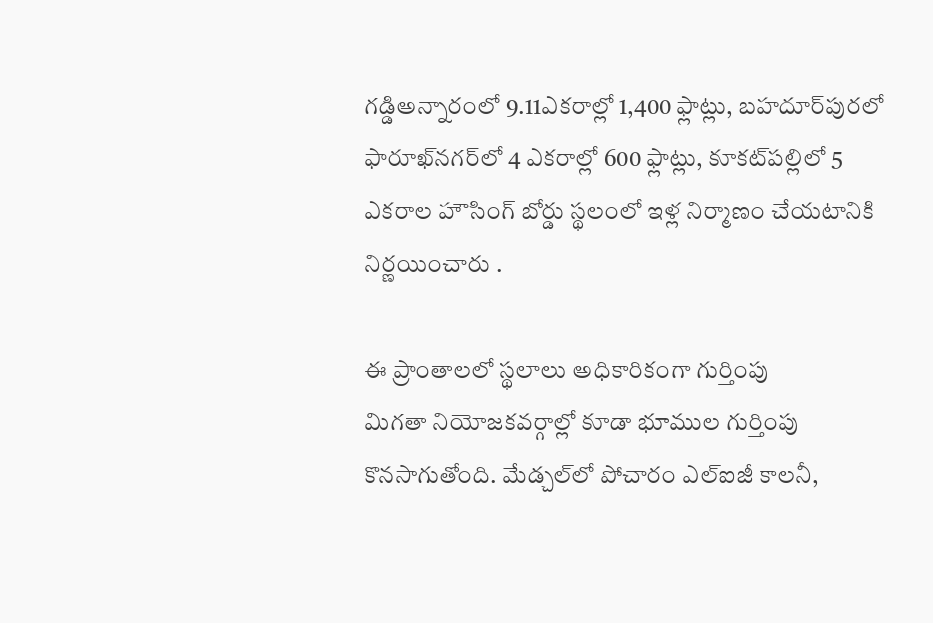గడ్డిఅన్నారంలో 9.11ఎకరాల్లో 1,400 ఫ్లాట్లు, బహదూర్‌పురలో ఫారూఖ్‌నగర్‌లో 4 ఎకరాల్లో 600 ఫ్లాట్లు, కూకట్‌పల్లిలో 5 ఎకరాల హౌసింగ్ బోర్డు స్థలంలో ఇళ్ల నిర్మాణం చేయటానికి నిర్ణయించారు .

ఈ ప్రాంతాలలో స్థలాలు అధికారికంగా గుర్తింపు
మిగతా నియోజకవర్గాల్లో కూడా భూముల గుర్తింపు కొనసాగుతోంది. మేడ్చల్‌లో పోచారం ఎల్‌ఐజీ కాలనీ,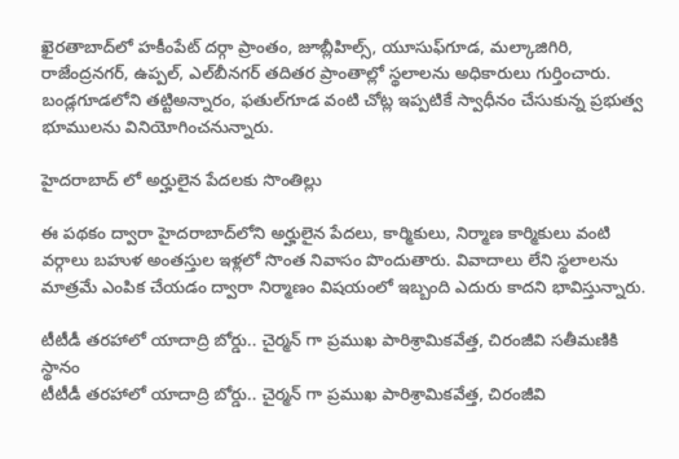ఖైరతాబాద్‌లో హకీంపేట్ దర్గా ప్రాంతం, జూబ్లీహిల్స్, యూసుఫ్‌గూడ, మల్కాజిగిరి, రాజేంద్రనగర్, ఉప్పల్, ఎల్‌బీనగర్ తదితర ప్రాంతాల్లో స్థలాలను అధికారులు గుర్తించారు. బండ్లగూడలోని తట్టిఅన్నారం, ఫతుల్‌గూడ వంటి చోట్ల ఇప్పటికే స్వాధీనం చేసుకున్న ప్రభుత్వ భూములను వినియోగించనున్నారు.

హైదరాబాద్ లో అర్హులైన పేదలకు సొంతిల్లు

ఈ పథకం ద్వారా హైదరాబాద్‌లోని అర్హులైన పేదలు, కార్మికులు, నిర్మాణ కార్మికులు వంటి వర్గాలు బహుళ అంతస్తుల ఇళ్లలో సొంత నివాసం పొందుతారు. వివాదాలు లేని స్థలాలను మాత్రమే ఎంపిక చేయడం ద్వారా నిర్మాణం విషయంలో ఇబ్బంది ఎదురు కాదని భావిస్తున్నారు.

టీటీడీ తరహాలో యాదాద్రి బోర్డు.. చైర్మన్ గా ప్రముఖ పారిశ్రామికవేత్త, చిరంజీవి సతీమణికి స్థానం
టీటీడీ తరహాలో యాదాద్రి బోర్డు.. చైర్మన్ గా ప్రముఖ పారిశ్రామికవేత్త, చిరంజీవి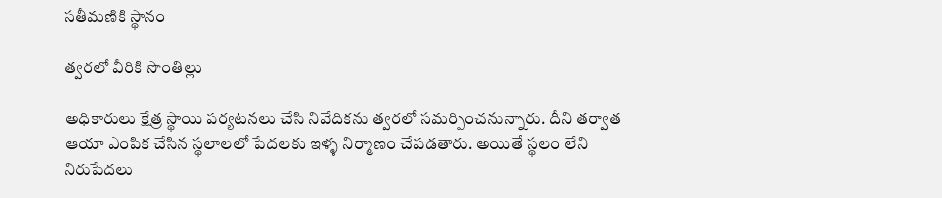సతీమణికి స్థానం

త్వరలో వీరికి సొంతిల్లు

అధికారులు క్షేత్ర స్థాయి పర్యటనలు చేసి నివేదికను త్వరలో సమర్పించనున్నారు. దీని తర్వాత ఆయా ఎంపిక చేసిన స్థలాలలో పేదలకు ఇళ్ళ నిర్మాణం చేపడతారు. అయితే స్థలం లేని నిరుపేదలు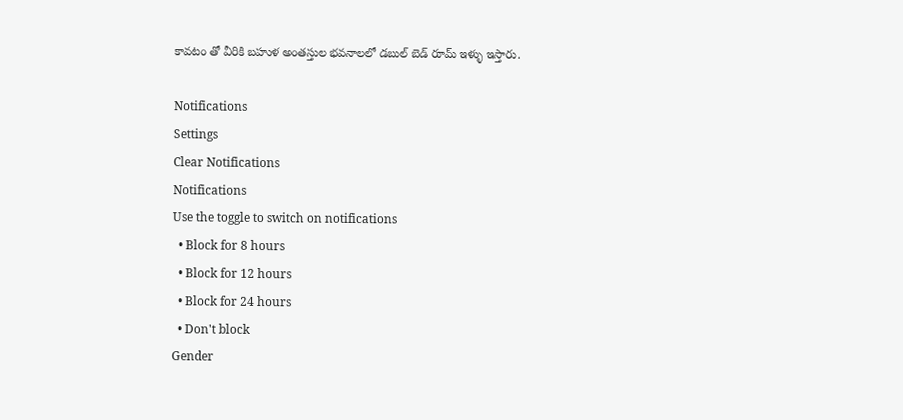కావటం తో వీరికి బహుళ అంతస్తుల భవనాలలో డబుల్ బెడ్ రూమ్ ఇళ్ళు ఇస్తారు.

Notifications
Settings
Clear Notifications
Notifications
Use the toggle to switch on notifications
  • Block for 8 hours
  • Block for 12 hours
  • Block for 24 hours
  • Don't block
Gender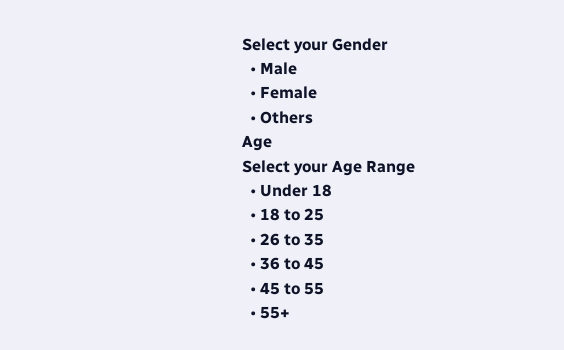Select your Gender
  • Male
  • Female
  • Others
Age
Select your Age Range
  • Under 18
  • 18 to 25
  • 26 to 35
  • 36 to 45
  • 45 to 55
  • 55+